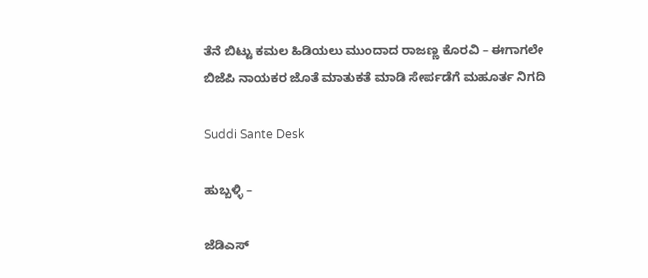ತೆನೆ ಬಿಟ್ಟು ಕಮಲ ಹಿಡಿಯಲು ಮುಂದಾದ ರಾಜಣ್ಣ ಕೊರವಿ – ಈಗಾಗಲೇ ಬಿಜೆಪಿ ನಾಯಕರ ಜೊತೆ ಮಾತುಕತೆ ಮಾಡಿ ಸೇರ್ಪಡೆಗೆ ಮಹೂರ್ತ ನಿಗದಿ

Suddi Sante Desk

ಹುಬ್ಬಳ್ಳಿ –

ಜೆಡಿಎಸ್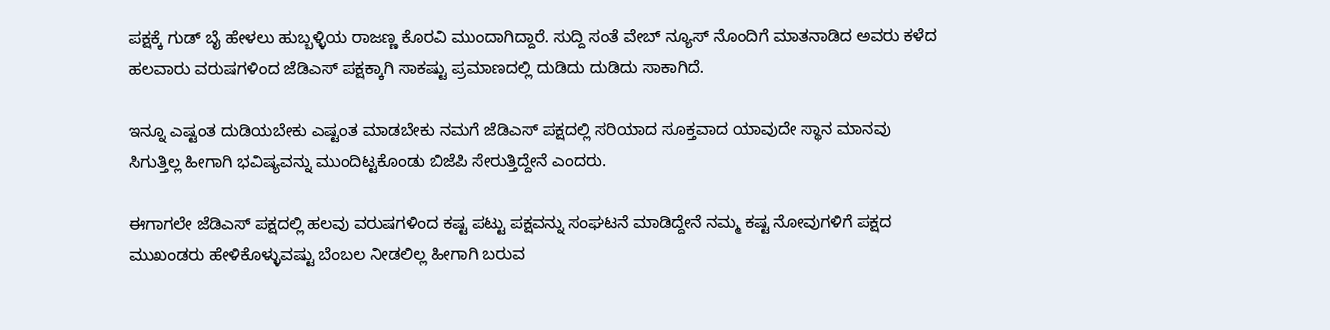ಪಕ್ಷಕ್ಕೆ ಗುಡ್ ಬೈ ಹೇಳಲು ಹುಬ್ಬಳ್ಳಿಯ ರಾಜಣ್ಣ ಕೊರವಿ ಮುಂದಾಗಿದ್ದಾರೆ. ಸುದ್ದಿ ಸಂತೆ ವೇಬ್ ನ್ಯೂಸ್ ನೊಂದಿಗೆ ಮಾತನಾಡಿದ ಅವರು ಕಳೆದ ಹಲವಾರು ವರುಷಗಳಿಂದ ಜೆಡಿಎಸ್ ಪಕ್ಷಕ್ಕಾಗಿ ಸಾಕಷ್ಟು ಪ್ರಮಾಣದಲ್ಲಿ ದುಡಿದು ದುಡಿದು ಸಾಕಾಗಿದೆ.

ಇನ್ನೂ ಎಷ್ಟಂತ ದುಡಿಯಬೇಕು ಎಷ್ಟಂತ ಮಾಡಬೇಕು ನಮಗೆ ಜೆಡಿಎಸ್ ಪಕ್ಷದಲ್ಲಿ ಸರಿಯಾದ ಸೂಕ್ತವಾದ ಯಾವುದೇ ಸ್ಥಾನ ಮಾನವು ಸಿಗುತ್ತಿಲ್ಲ ಹೀಗಾಗಿ ಭವಿಷ್ಯವನ್ನು ಮುಂದಿಟ್ಟಕೊಂಡು ಬಿಜೆಪಿ ಸೇರುತ್ತಿದ್ದೇನೆ ಎಂದರು.

ಈಗಾಗಲೇ ಜೆಡಿಎಸ್ ಪಕ್ಷದಲ್ಲಿ ಹಲವು ವರುಷಗಳಿಂದ ಕಷ್ಟ ಪಟ್ಟು ಪಕ್ಷವನ್ನು ಸಂಘಟನೆ ಮಾಡಿದ್ದೇನೆ ನಮ್ಮ ಕಷ್ಟ ನೋವುಗಳಿಗೆ ಪಕ್ಷದ ಮುಖಂಡರು ಹೇಳಿಕೊಳ್ಳುವಷ್ಟು ಬೆಂಬಲ ನೀಡಲಿಲ್ಲ ಹೀಗಾಗಿ ಬರುವ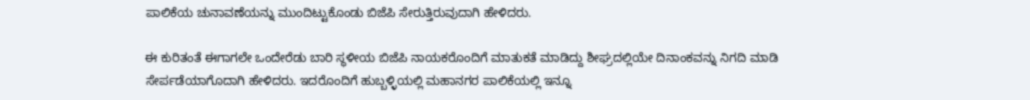ಪಾಲಿಕೆಯ ಚುನಾವಣೆಯನ್ನು ಮುಂದಿಟ್ಟುಕೊಂಡು ಬಿಜೆಪಿ ಸೇರುತ್ತಿರುವುದಾಗಿ ಹೇಳಿದರು.

ಈ ಕುರಿತಂತೆ ಈಗಾಗಲೇ ಒಂದೇರೆಡು ಬಾರಿ ಸ್ಥಳೀಯ ಬಿಜೆಪಿ ನಾಯಕರೊಂದಿಗೆ ಮಾತುಕತೆ ಮಾಡಿದ್ದು ಶೀಘ್ರದಲ್ಲಿಯೇ ದಿನಾಂಕವನ್ನು ನಿಗದಿ ಮಾಡಿ ಸೇರ್ಪಡೆಯಾಗೊದಾಗಿ ಹೇಳಿದರು. ಇದರೊಂದಿಗೆ ಹುಬ್ಬಳ್ಳಿಯಲ್ಲಿ ಮಹಾನಗರ ಪಾಲಿಕೆಯಲ್ಲಿ ಇನ್ನೂ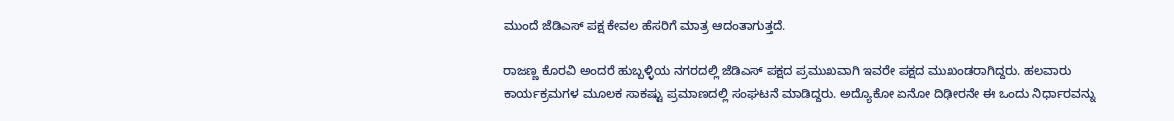ಮುಂದೆ ಜೆಡಿಎಸ್ ಪಕ್ಷ ಕೇವಲ ಹೆಸರಿಗೆ ಮಾತ್ರ ಆದಂತಾಗುತ್ತದೆ.

ರಾಜಣ್ಣ ಕೊರವಿ ಅಂದರೆ ಹುಬ್ಬಳ್ಳಿಯ ನಗರದಲ್ಲಿ ಜೆಡಿಎಸ್ ಪಕ್ಷದ ಪ್ರಮುಖವಾಗಿ ಇವರೇ ಪಕ್ಷದ ಮುಖಂಡರಾಗಿದ್ದರು. ಹಲವಾರು ಕಾರ್ಯಕ್ರಮಗಳ ಮೂಲಕ ಸಾಕಷ್ಟು ಪ್ರಮಾಣದಲ್ಲಿ ಸಂಘಟನೆ ಮಾಡಿದ್ದರು. ಅದ್ಯೊಕೋ ಏನೋ ದಿಢೀರನೇ ಈ ಒಂದು ನಿರ್ಧಾರವನ್ನು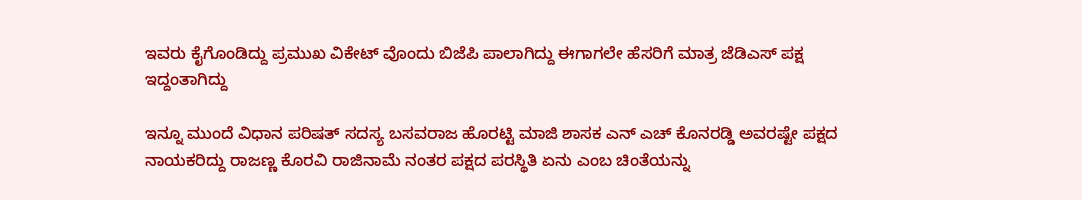ಇವರು ಕೈಗೊಂಡಿದ್ದು ಪ್ರಮುಖ ವಿಕೇಟ್ ವೊಂದು ಬಿಜೆಪಿ ಪಾಲಾಗಿದ್ದು ಈಗಾಗಲೇ ಹೆಸರಿಗೆ ಮಾತ್ರ ಜೆಡಿಎಸ್ ಪಕ್ಷ ಇದ್ದಂತಾಗಿದ್ದು

ಇನ್ನೂ ಮುಂದೆ ವಿಧಾನ ಪರಿಷತ್ ಸದಸ್ಯ ಬಸವರಾಜ ಹೊರಟ್ಟಿ ಮಾಜಿ ಶಾಸಕ ಎನ್ ಎಚ್ ಕೊನರಡ್ಡಿ ಅವರಷ್ಟೇ ಪಕ್ಷದ ನಾಯಕರಿದ್ದು ರಾಜಣ್ಣ ಕೊರವಿ ರಾಜಿನಾಮೆ ನಂತರ ಪಕ್ಷದ ಪರಸ್ಥಿತಿ ಏನು ಎಂಬ ಚಿಂತೆಯನ್ನು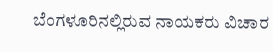ಬೆಂಗಳೂರಿನಲ್ಲಿರುವ ನಾಯಕರು ವಿಚಾರ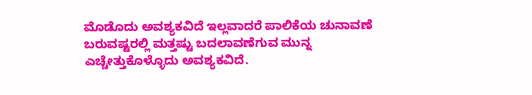ಮೊಡೊದು ಅವಶ್ಯಕವಿದೆ ಇಲ್ಲವಾದರೆ ಪಾಲಿಕೆಯ ಚುನಾವಣೆ ಬರುವಷ್ಟರಲ್ಲಿ ಮತ್ತಷ್ಟು ಬದಲಾವಣೆಗುವ ಮುನ್ನ ಎಚ್ಚೇತ್ತುಕೊಳ್ಳೊದು ಅವಶ್ಯಕವಿದೆ.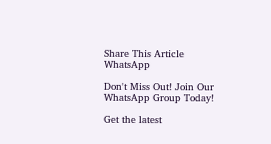Share This Article
WhatsApp

Don't Miss Out! Join Our WhatsApp Group Today!

Get the latest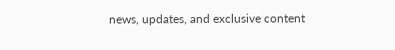news, updates, and exclusive content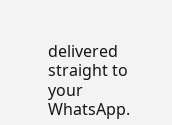delivered straight to your WhatsApp.